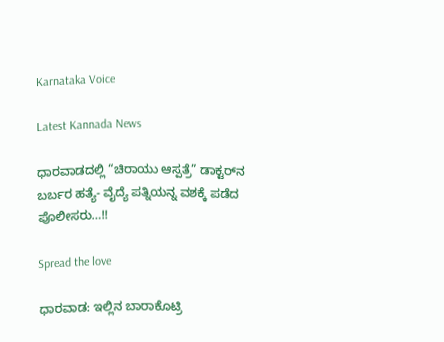Karnataka Voice

Latest Kannada News

ಧಾರವಾಡದಲ್ಲಿ “ಚಿರಾಯು ಆಸ್ಪತ್ರೆ” ಡಾಕ್ಟರ್‌ನ ಬರ್ಬರ ಹತ್ಯೆ- ವೈದ್ಯೆ ಪತ್ನಿಯನ್ನ ವಶಕ್ಕೆ ಪಡೆದ ಪೊಲೀಸರು…!!

Spread the love

ಧಾರವಾಡ: ಇಲ್ಲಿನ ಬಾರಾಕೊಟ್ರಿ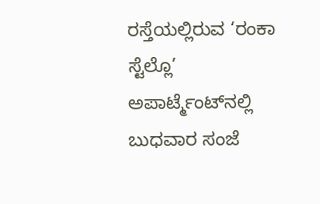ರಸ್ತೆಯಲ್ಲಿರುವ ‘ರಂಕಾ ಸ್ಟೆಲ್ಲೊ’ ಅಪಾರ್ಟ್ಮೆಂಟ್‌ನಲ್ಲಿ ಬುಧವಾರ ಸಂಜೆ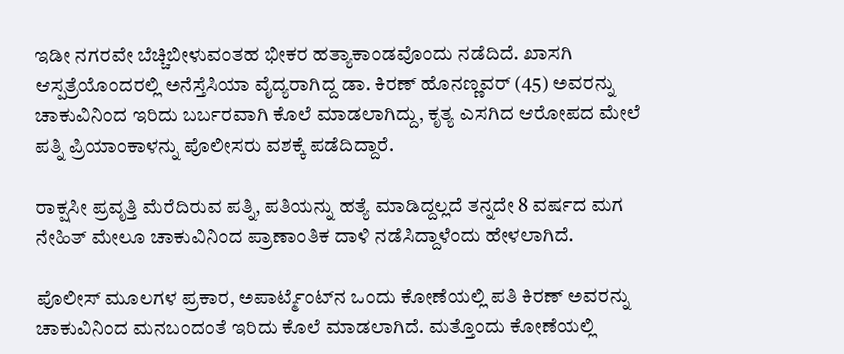ಇಡೀ ನಗರವೇ ಬೆಚ್ಚಿಬೀಳುವಂತಹ ಭೀಕರ ಹತ್ಯಾಕಾಂಡವೊಂದು ನಡೆದಿದೆ. ಖಾಸಗಿ ಆಸ್ಪತ್ರೆಯೊಂದರಲ್ಲಿ ಅನೆಸ್ತೆಸಿಯಾ ವೈದ್ಯರಾಗಿದ್ದ ಡಾ. ಕಿರಣ್ ಹೊನಣ್ಣವರ್ (45) ಅವರನ್ನು ಚಾಕುವಿನಿಂದ ಇರಿದು ಬರ್ಬರವಾಗಿ ಕೊಲೆ ಮಾಡಲಾಗಿದ್ದು, ಕೃತ್ಯ ಎಸಗಿದ ಆರೋಪದ ಮೇಲೆ ಪತ್ನಿ ಪ್ರಿಯಾಂಕಾಳನ್ನು ಪೊಲೀಸರು ವಶಕ್ಕೆ ಪಡೆದಿದ್ದಾರೆ.

ರಾಕ್ಷಸೀ ಪ್ರವೃತ್ತಿ ಮೆರೆದಿರುವ ಪತ್ನಿ, ಪತಿಯನ್ನು ಹತ್ಯೆ ಮಾಡಿದ್ದಲ್ಲದೆ ತನ್ನದೇ 8 ವರ್ಷದ ಮಗ ನೇಹಿತ್ ಮೇಲೂ ಚಾಕುವಿನಿಂದ ಪ್ರಾಣಾಂತಿಕ ದಾಳಿ ನಡೆಸಿದ್ದಾಳೆಂದು ಹೇಳಲಾಗಿದೆ.

ಪೊಲೀಸ್ ಮೂಲಗಳ ಪ್ರಕಾರ, ಅಪಾರ್ಟ್ಮೆಂಟ್‌ನ ಒಂದು ಕೋಣೆಯಲ್ಲಿ ಪತಿ ಕಿರಣ್ ಅವರನ್ನು ಚಾಕುವಿನಿಂದ ಮನಬಂದಂತೆ ಇರಿದು ಕೊಲೆ ಮಾಡಲಾಗಿದೆ. ಮತ್ತೊಂದು ಕೋಣೆಯಲ್ಲಿ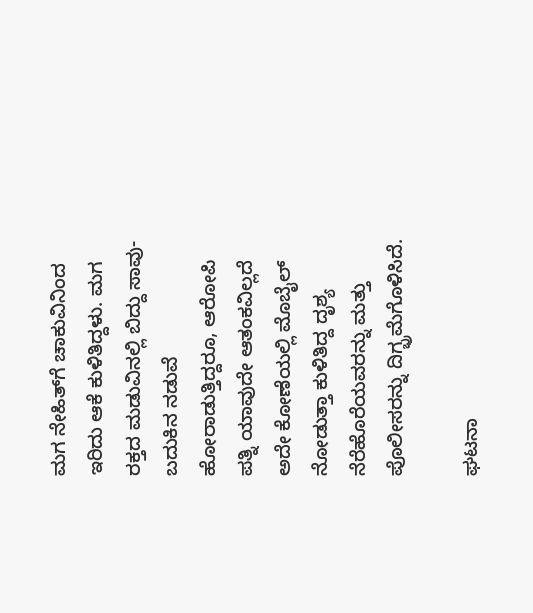ಮಗ ನೇಹಿತ್‌ಗೆ ಚಾಕುವಿನಿಂದ ಇರಿದು ಆಕೆ ಕುಳಿತಿದ್ದಳು. ಮಗ ರಕ್ತದ ಮಡುವಿನಲ್ಲಿ ಬಿದ್ದು ಸಾವು-ಬದುಕಿನ ನಡುವೆ ಹೋರಾಡುತ್ತಿದ್ದರೂ, ಆರೋಪಿ ಪತ್ನಿ ಯಾವುದೇ ಆತಂಕವಿಲ್ಲದೆ ಅದೇ ಕೋಣೆಯಲ್ಲಿ ಮೊಬೈಲ್ ನೋಡುತ್ತಾ ಕುಳಿತಿದ್ದ ದೃಶ್ಯ ನೆರೆಹೊರೆಯವರನ್ನು ಮತ್ತು ಪೊಲೀಸರನ್ನು ದಿಗ್ಭ್ರಮೆಗೊಳಿಸಿದೆ.

ಘಟನಾ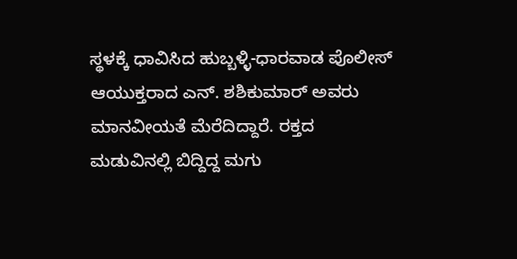ಸ್ಥಳಕ್ಕೆ ಧಾವಿಸಿದ ಹುಬ್ಬಳ್ಳಿ-ಧಾರವಾಡ ಪೊಲೀಸ್ ಆಯುಕ್ತರಾದ ಎನ್. ಶಶಿಕುಮಾರ್ ಅವರು ಮಾನವೀಯತೆ ಮೆರೆದಿದ್ದಾರೆ. ರಕ್ತದ ಮಡುವಿನಲ್ಲಿ ಬಿದ್ದಿದ್ದ ಮಗು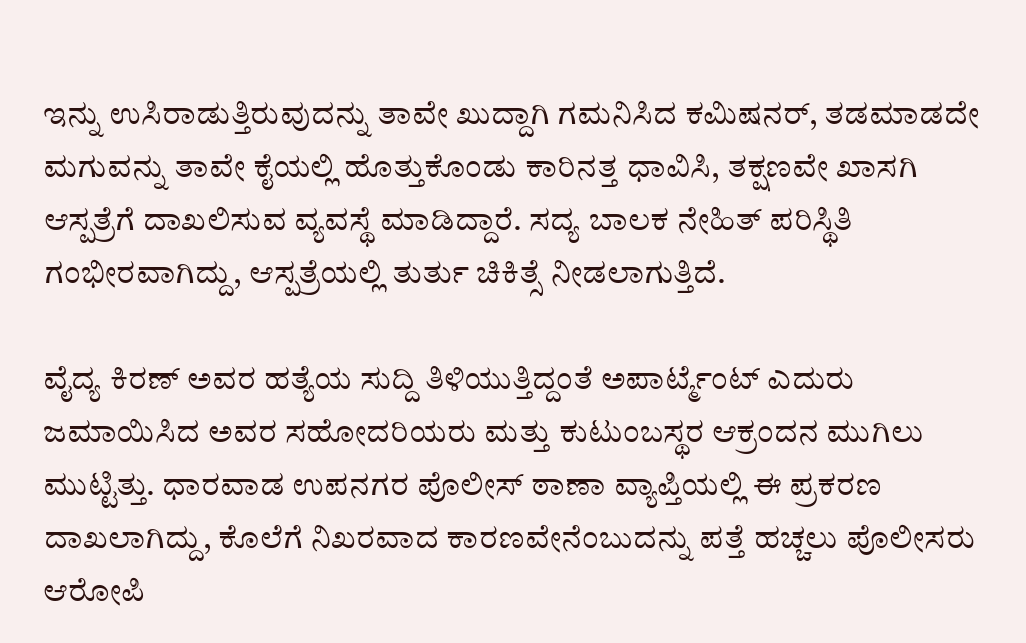ಇನ್ನು ಉಸಿರಾಡುತ್ತಿರುವುದನ್ನು ತಾವೇ ಖುದ್ದಾಗಿ ಗಮನಿಸಿದ ಕಮಿಷನರ್, ತಡಮಾಡದೇ ಮಗುವನ್ನು ತಾವೇ ಕೈಯಲ್ಲಿ ಹೊತ್ತುಕೊಂಡು ಕಾರಿನತ್ತ ಧಾವಿಸಿ, ತಕ್ಷಣವೇ ಖಾಸಗಿ ಆಸ್ಪತ್ರೆಗೆ ದಾಖಲಿಸುವ ವ್ಯವಸ್ಥೆ ಮಾಡಿದ್ದಾರೆ. ಸದ್ಯ ಬಾಲಕ ನೇಹಿತ್ ಪರಿಸ್ಥಿತಿ ಗಂಭೀರವಾಗಿದ್ದು, ಆಸ್ಪತ್ರೆಯಲ್ಲಿ ತುರ್ತು ಚಿಕಿತ್ಸೆ ನೀಡಲಾಗುತ್ತಿದೆ.

ವೈದ್ಯ ಕಿರಣ್ ಅವರ ಹತ್ಯೆಯ ಸುದ್ದಿ ತಿಳಿಯುತ್ತಿದ್ದಂತೆ ಅಪಾರ್ಟ್ಮೆಂಟ್ ಎದುರು ಜಮಾಯಿಸಿದ ಅವರ ಸಹೋದರಿಯರು ಮತ್ತು ಕುಟುಂಬಸ್ಥರ ಆಕ್ರಂದನ ಮುಗಿಲು ಮುಟ್ಟಿತ್ತು. ಧಾರವಾಡ ಉಪನಗರ ಪೊಲೀಸ್ ಠಾಣಾ ವ್ಯಾಪ್ತಿಯಲ್ಲಿ ಈ ಪ್ರಕರಣ ದಾಖಲಾಗಿದ್ದು, ಕೊಲೆಗೆ ನಿಖರವಾದ ಕಾರಣವೇನೆಂಬುದನ್ನು ಪತ್ತೆ ಹಚ್ಚಲು ಪೊಲೀಸರು ಆರೋಪಿ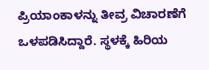ಪ್ರಿಯಾಂಕಾಳನ್ನು ತೀವ್ರ ವಿಚಾರಣೆಗೆ ಒಳಪಡಿಸಿದ್ದಾರೆ. ಸ್ಥಳಕ್ಕೆ ಹಿರಿಯ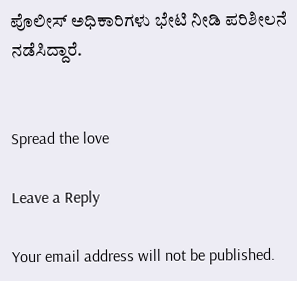ಪೊಲೀಸ್ ಅಧಿಕಾರಿಗಳು ಭೇಟಿ ನೀಡಿ ಪರಿಶೀಲನೆ ನಡೆಸಿದ್ದಾರೆ.


Spread the love

Leave a Reply

Your email address will not be published.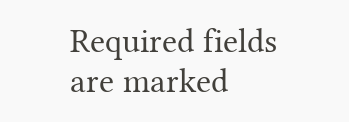Required fields are marked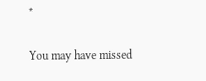*

You may have missed